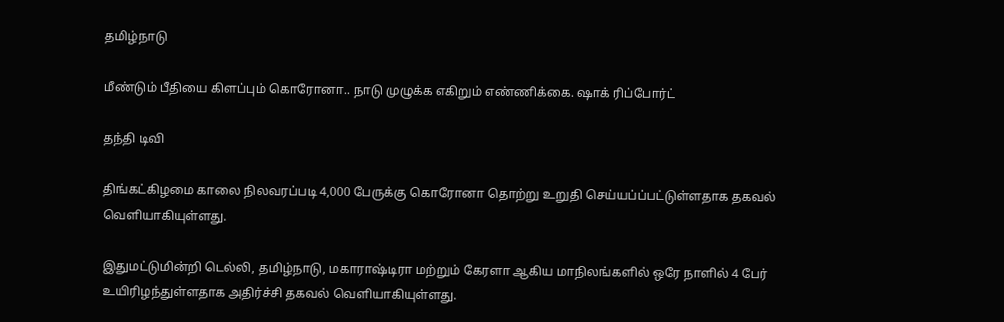தமிழ்நாடு

மீண்டும் பீதியை கிளப்பும் கொரோனா.. நாடு முழுக்க எகிறும் எண்ணிக்கை. ஷாக் ரிப்போர்ட்

தந்தி டிவி

திங்கட்கிழமை காலை நிலவரப்படி 4,000 பேருக்கு கொரோனா தொற்று உறுதி செய்யப்ப்பட்டுள்ளதாக தகவல் வெளியாகியுள்ளது.

இதுமட்டுமின்றி டெல்லி, தமிழ்நாடு, மகாராஷ்டிரா மற்றும் கேரளா ஆகிய மாநிலங்களில் ஒரே நாளில் 4 பேர் உயிரிழந்துள்ளதாக அதிர்ச்சி தகவல் வெளியாகியுள்ளது.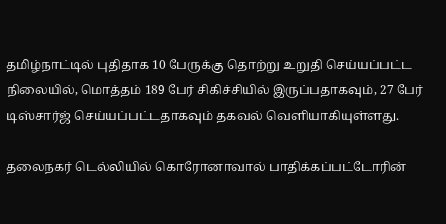தமிழ்நாட்டில் புதிதாக 10 பேருக்கு தொற்று உறுதி செய்யப்பட்ட நிலையில், மொத்தம் 189 பேர் சிகிச்சியில் இருப்பதாகவும், 27 பேர் டிஸ்சார்ஜ் செய்யப்பட்டதாகவும் தகவல் வெளியாகியுள்ளது.

தலைநகர் டெல்லியில் கொரோனாவால் பாதிக்கப்பட்டோரின்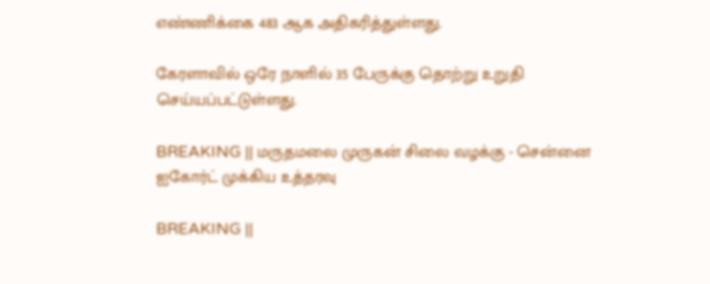எண்ணிக்கை 483 ஆக அதிகரித்துள்ளது.

கேரளாவில் ஒரே நாளில் 35 பேருக்கு தொற்று உறுதி செய்யப்பட்டுள்ளது.

BREAKING || மருதமலை முருகன் சிலை வழக்கு - சென்னை ஐகோர்ட் முக்கிய உத்தரவு

BREAKING ||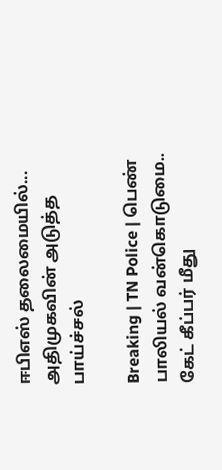ஈபிஎஸ் தலைமையில்... அதிமுகவின் அடுத்த பாய்ச்சல்

Breaking | TN Police | பெண் பாலியல் வன்கொடுமை.. கேட் கீப்பர் மீது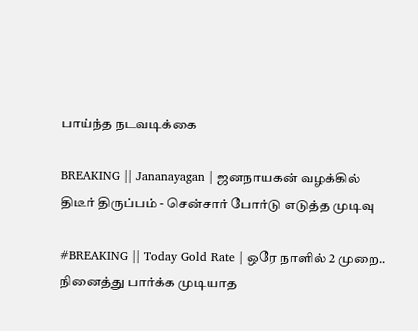பாய்ந்த நடவடிக்கை

BREAKING || Jananayagan | ஜனநாயகன் வழக்கில் திடீர் திருப்பம் - சென்சார் போர்டு எடுத்த முடிவு

#BREAKING || Today Gold Rate | ஒரே நாளில் 2 முறை.. நினைத்து பார்க்க முடியாத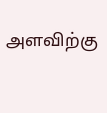அளவிற்கு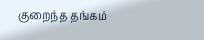குறைந்த தங்கம்